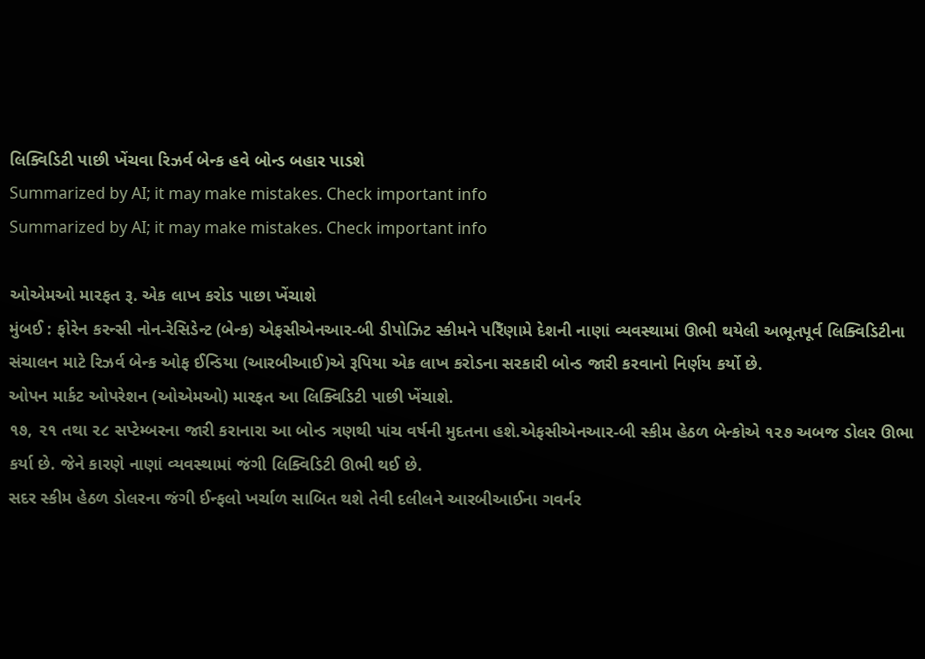લિક્વિડિટી પાછી ખેંચવા રિઝર્વ બેન્ક હવે બોન્ડ બહાર પાડશે
Summarized by AI; it may make mistakes. Check important info
Summarized by AI; it may make mistakes. Check important info

ઓએમઓ મારફત રૂ. એક લાખ કરોડ પાછા ખેંચાશે
મુંબઈ : ફોરેન કરન્સી નોન-રેસિડેન્ટ (બેન્ક) એફસીએનઆર-બી ડીપોઝિટ સ્કીમને પરિઁણામે દેશની નાણાં વ્યવસ્થામાં ઊભી થયેલી અભૂતપૂર્વ લિક્વિડિટીના સંચાલન માટે રિઝર્વ બેન્ક ઓફ ઈન્ડિયા (આરબીઆઈ)એ રૂપિયા એક લાખ કરોડના સરકારી બોન્ડ જારી કરવાનો નિર્ણય કર્યો છે.
ઓપન માર્કટ ઓપરેશન (ઓએમઓ) મારફત આ લિક્વિડિટી પાછી ખેંચાશે.
૧૭, ૨૧ તથા ૨૮ સપ્ટેમ્બરના જારી કરાનારા આ બોન્ડ ત્રણથી પાંચ વર્ષની મુદતના હશે.એફસીએનઆર-બી સ્કીમ હેઠળ બેન્કોએ ૧૨૭ અબજ ડોલર ઊભા કર્યા છે. જેને કારણે નાણાં વ્યવસ્થામાં જંગી લિક્વિડિટી ઊભી થઈ છે.
સદર સ્કીમ હેઠળ ડોલરના જંગી ઈન્ફલો ખર્ચાળ સાબિત થશે તેવી દલીલને આરબીઆઈના ગવર્નર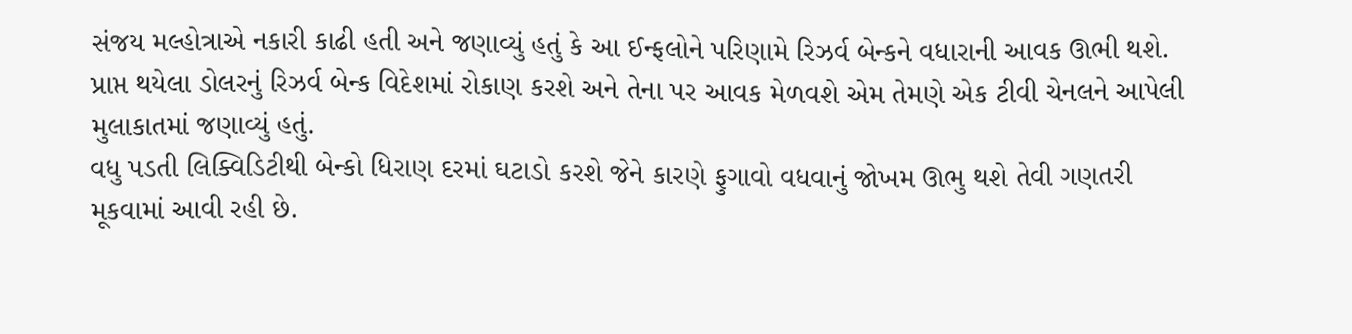સંજય મલ્હોત્રાએ નકારી કાઢી હતી અને જણાવ્યું હતું કે આ ઈન્ફલોને પરિણામે રિઝર્વ બેન્કને વધારાની આવક ઊભી થશે.
પ્રાપ્ત થયેલા ડોલરનું રિઝર્વ બેન્ક વિદેશમાં રોકાણ કરશે અને તેના પર આવક મેળવશે એમ તેમણે એક ટીવી ચેનલને આપેલી મુલાકાતમાં જણાવ્યું હતું.
વધુ પડતી લિક્વિડિટીથી બેન્કો ધિરાણ દરમાં ઘટાડો કરશે જેને કારણે ફુગાવો વધવાનું જોખમ ઊભુ થશે તેવી ગણતરી મૂકવામાં આવી રહી છે.